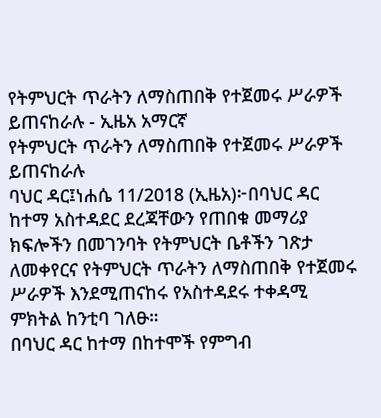የትምህርት ጥራትን ለማስጠበቅ የተጀመሩ ሥራዎች ይጠናከራሉ - ኢዜአ አማርኛ
የትምህርት ጥራትን ለማስጠበቅ የተጀመሩ ሥራዎች ይጠናከራሉ
ባህር ዳር፤ነሐሴ 11/2018 (ኢዜአ)፦በባህር ዳር ከተማ አስተዳደር ደረጃቸውን የጠበቁ መማሪያ ክፍሎችን በመገንባት የትምህርት ቤቶችን ገጽታ ለመቀየርና የትምህርት ጥራትን ለማስጠበቅ የተጀመሩ ሥራዎች እንደሚጠናከሩ የአስተዳደሩ ተቀዳሚ ምክትል ከንቲባ ገለፁ።
በባህር ዳር ከተማ በከተሞች የምግብ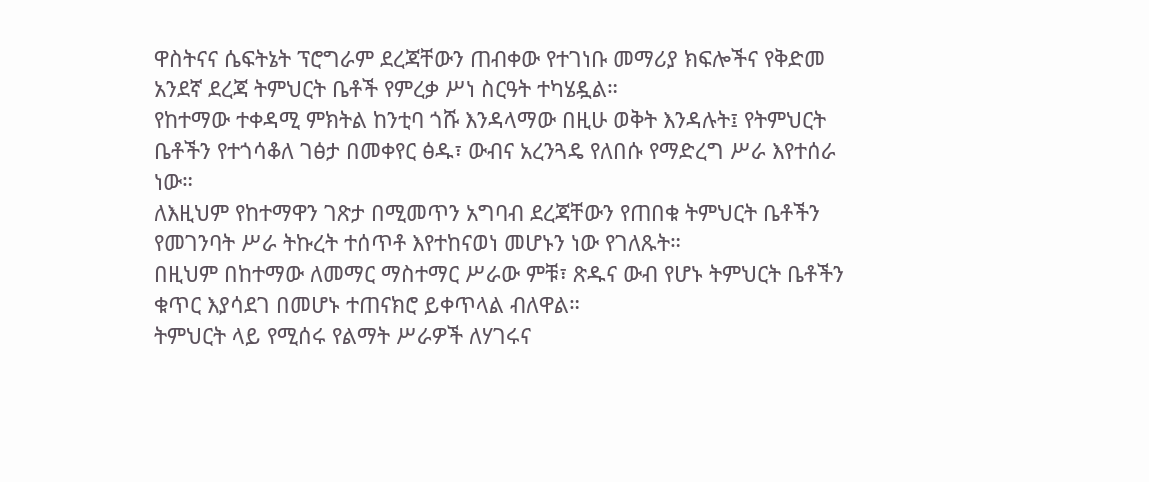ዋስትናና ሴፍትኔት ፕሮግራም ደረጃቸውን ጠብቀው የተገነቡ መማሪያ ክፍሎችና የቅድመ አንደኛ ደረጃ ትምህርት ቤቶች የምረቃ ሥነ ስርዓት ተካሄዷል።
የከተማው ተቀዳሚ ምክትል ከንቲባ ጎሹ እንዳላማው በዚሁ ወቅት እንዳሉት፤ የትምህርት ቤቶችን የተጎሳቆለ ገፅታ በመቀየር ፅዱ፣ ውብና አረንጓዴ የለበሱ የማድረግ ሥራ እየተሰራ ነው።
ለእዚህም የከተማዋን ገጽታ በሚመጥን አግባብ ደረጃቸውን የጠበቁ ትምህርት ቤቶችን የመገንባት ሥራ ትኩረት ተሰጥቶ እየተከናወነ መሆኑን ነው የገለጹት።
በዚህም በከተማው ለመማር ማስተማር ሥራው ምቹ፣ ጽዱና ውብ የሆኑ ትምህርት ቤቶችን ቁጥር እያሳደገ በመሆኑ ተጠናክሮ ይቀጥላል ብለዋል።
ትምህርት ላይ የሚሰሩ የልማት ሥራዎች ለሃገሩና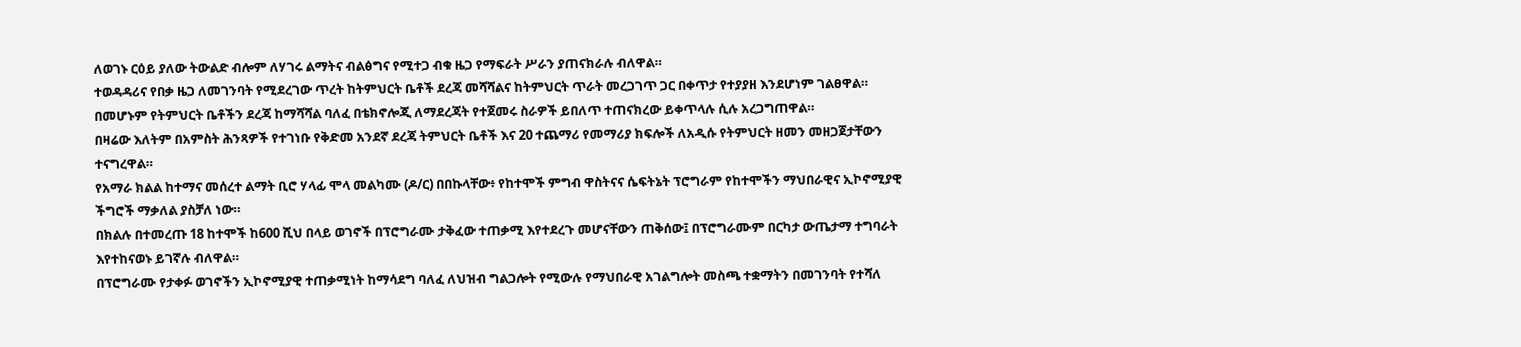ለወገኑ ርዕይ ያለው ትውልድ ብሎም ለሃገሩ ልማትና ብልፅግና የሚተጋ ብቁ ዜጋ የማፍራት ሥራን ያጠናክራሉ ብለዋል።
ተወዳዳሪና የበቃ ዜጋ ለመገንባት የሚደረገው ጥረት ከትምህርት ቤቶች ደረጃ መሻሻልና ከትምህርት ጥራት መረጋገጥ ጋር በቀጥታ የተያያዘ እንደሆነም ገልፀዋል።
በመሆኑም የትምህርት ቤቶችን ደረጃ ከማሻሻል ባለፈ በቴክኖሎጂ ለማደረጃት የተጀመሩ ስራዎች ይበለጥ ተጠናክረው ይቀጥላሉ ሲሉ አረጋግጠዋል።
በዛሬው እለትም በአምስት ሕንጻዎች የተገነቡ የቅድመ አንደኛ ደረጃ ትምህርት ቤቶች እና 20 ተጨማሪ የመማሪያ ክፍሎች ለአዲሱ የትምህርት ዘመን መዘጋጀታቸውን ተናግረዋል።
የአማራ ክልል ከተማና መሰረተ ልማት ቢሮ ሃላፊ ሞላ መልካሙ (ዶ/ር) በበኩላቸው፥ የከተሞች ምግብ ዋስትናና ሴፍትኔት ፕሮግራም የከተሞችን ማህበራዊና ኢኮኖሚያዊ ችግሮች ማቃለል ያስቻለ ነው።
በክልሉ በተመረጡ 18 ከተሞች ከ600 ሺህ በላይ ወገኖች በፕሮግራሙ ታቅፈው ተጠቃሚ እየተደረጉ መሆናቸውን ጠቅሰው፤ በፕሮግራሙም በርካታ ውጤታማ ተግባራት እየተከናወኑ ይገኛሉ ብለዋል።
በፕሮግራሙ የታቀፉ ወገኖችን ኢኮኖሚያዊ ተጠቃሚነት ከማሳደግ ባለፈ ለህዝብ ግልጋሎት የሚውሉ የማህበራዊ አገልግሎት መስጫ ተቋማትን በመገንባት የተሻለ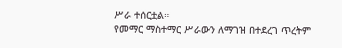ሥራ ተሰርቷል።
የመማር ማስተማር ሥራውን ለማገዝ በተደረገ ጥረትም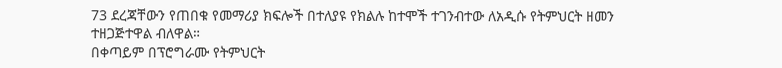73 ደረጃቸውን የጠበቁ የመማሪያ ክፍሎች በተለያዩ የክልሉ ከተሞች ተገንብተው ለአዲሱ የትምህርት ዘመን ተዘጋጅተዋል ብለዋል።
በቀጣይም በፕሮግራሙ የትምህርት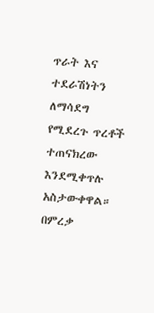ጥራት እና ተደራሽነትን ለማሳደግ የሚደረጉ ጥረቶች ተጠናክረው እንደሚቀጥሉ አስታውቀዋል።
በምረቃ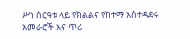ሥነ ስርዓቱ ላይ የክልልና የከተማ አስተዳደሩ አመራሮች እና ጥሪ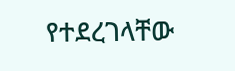የተደረገላቸው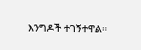እንግዶች ተገኝተዋል።